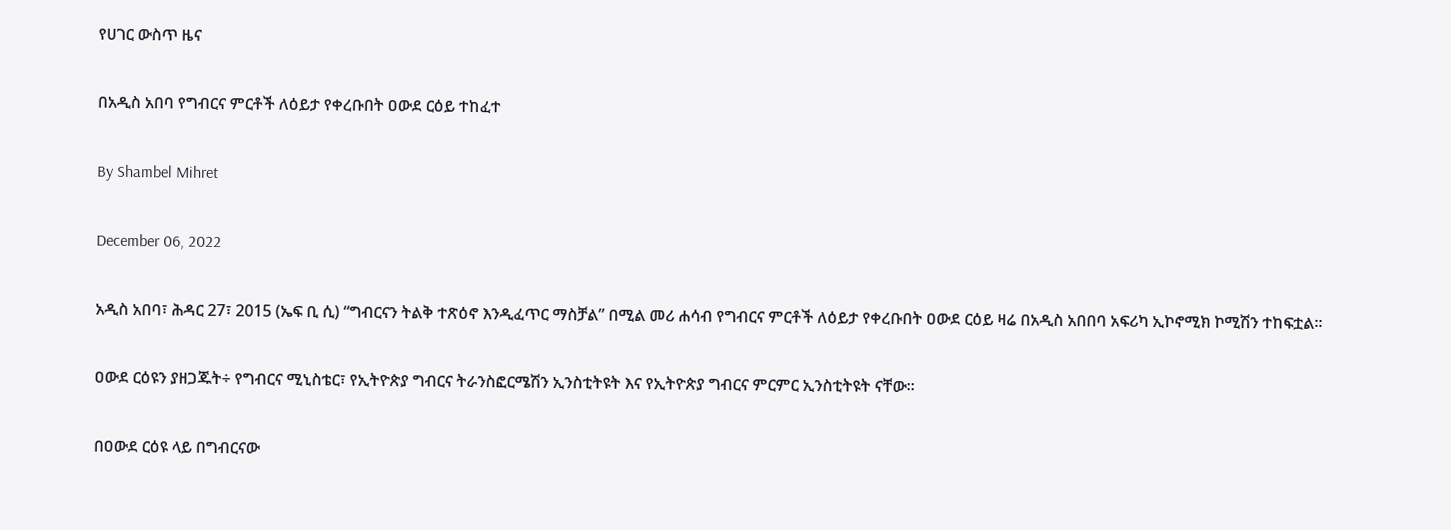የሀገር ውስጥ ዜና

በአዲስ አበባ የግብርና ምርቶች ለዕይታ የቀረቡበት ዐውደ ርዕይ ተከፈተ

By Shambel Mihret

December 06, 2022

አዲስ አበባ፣ ሕዳር 27፣ 2015 (ኤፍ ቢ ሲ) “ግብርናን ትልቅ ተጽዕኖ እንዲፈጥር ማስቻል” በሚል መሪ ሐሳብ የግብርና ምርቶች ለዕይታ የቀረቡበት ዐውደ ርዕይ ዛሬ በአዲስ አበበባ አፍሪካ ኢኮኖሚክ ኮሚሽን ተከፍቷል።

ዐውደ ርዕዩን ያዘጋጁት÷ የግብርና ሚኒስቴር፣ የኢትዮጵያ ግብርና ትራንስፎርሜሽን ኢንስቲትዩት እና የኢትዮጵያ ግብርና ምርምር ኢንስቲትዩት ናቸው፡፡

በዐውደ ርዕዩ ላይ በግብርናው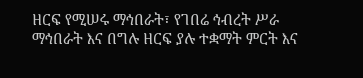ዘርፍ የሚሠሩ ማኅበራት፣ የገበሬ ኅብረት ሥራ ማኅበራት እና በግሉ ዘርፍ ያሉ ተቋማት ምርት እና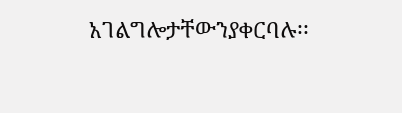አገልግሎታቸውንያቀርባሉ፡፡